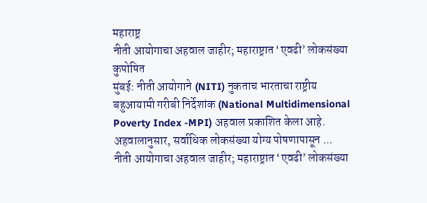महाराष्ट्र
नीती आयोगाचा अहवाल जाहीर; महाराष्ट्रात ‘एवढी’ लोकसंख्या कुपोषित
मुंबई: नीती आयोगाने (NITI) नुकताच भारताचा राष्ट्रीय बहुआयामी गरीबी निर्देशांक (National Multidimensional Poverty Index -MPI) अहवाल प्रकाशित केला आहे. अहवालानुसार, सर्वाधिक लोकसंख्या योग्य पोषणापासून ...
नीती आयोगाचा अहवाल जाहीर; महाराष्ट्रात ‘एवढी’ लोकसंख्या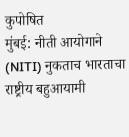कुपोषित
मुंबई: नीती आयोगाने (NITI) नुकताच भारताचा राष्ट्रीय बहुआयामी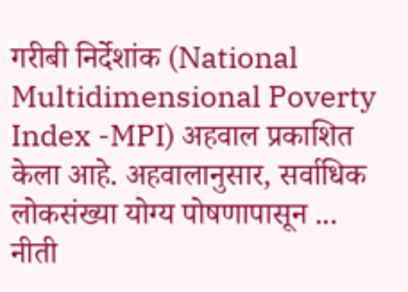गरीबी निर्देशांक (National Multidimensional Poverty Index -MPI) अहवाल प्रकाशित केला आहे. अहवालानुसार, सर्वाधिक लोकसंख्या योग्य पोषणापासून ...
नीती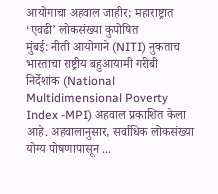आयोगाचा अहवाल जाहीर; महाराष्ट्रात ‘एवढी’ लोकसंख्या कुपोषित
मुंबई: नीती आयोगाने (NITI) नुकताच भारताचा राष्ट्रीय बहुआयामी गरीबी निर्देशांक (National Multidimensional Poverty Index -MPI) अहवाल प्रकाशित केला आहे. अहवालानुसार, सर्वाधिक लोकसंख्या योग्य पोषणापासून ...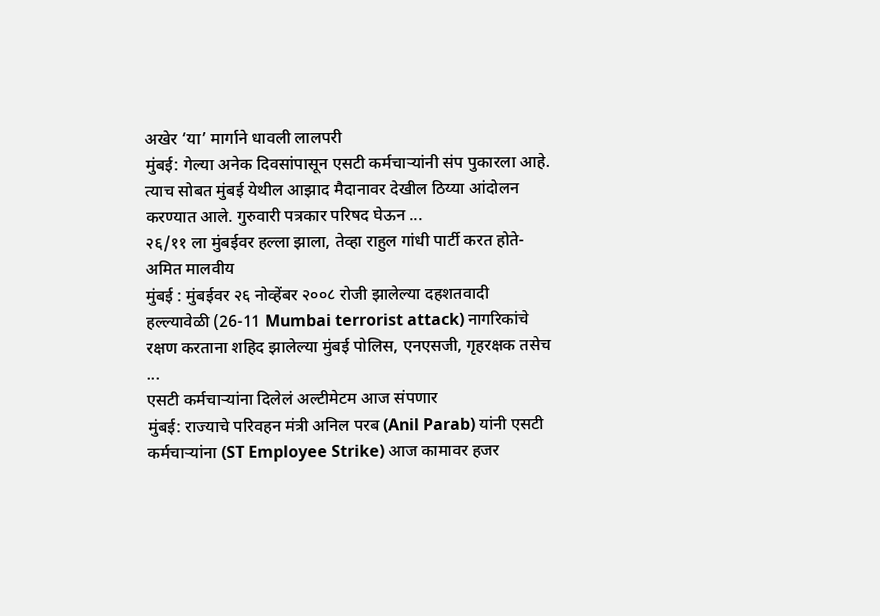अखेर ‘या’ मार्गाने धावली लालपरी
मुंबई: गेल्या अनेक दिवसांपासून एसटी कर्मचाऱ्यांनी संप पुकारला आहे. त्याच सोबत मुंबई येथील आझाद मैदानावर देखील ठिय्या आंदोलन करण्यात आले. गुरुवारी पत्रकार परिषद घेऊन ...
२६/११ ला मुंबईवर हल्ला झाला, तेव्हा राहुल गांधी पार्टी करत होते- अमित मालवीय
मुंबई : मुंबईवर २६ नोव्हेंबर २००८ रोजी झालेल्या दहशतवादी हल्ल्यावेळी (26-11 Mumbai terrorist attack) नागरिकांचे रक्षण करताना शहिद झालेल्या मुंबई पोलिस, एनएसजी, गृहरक्षक तसेच ...
एसटी कर्मचाऱ्यांना दिलेलं अल्टीमेटम आज संपणार
मुंबई: राज्याचे परिवहन मंत्री अनिल परब (Anil Parab) यांनी एसटी कर्मचाऱ्यांना (ST Employee Strike) आज कामावर हजर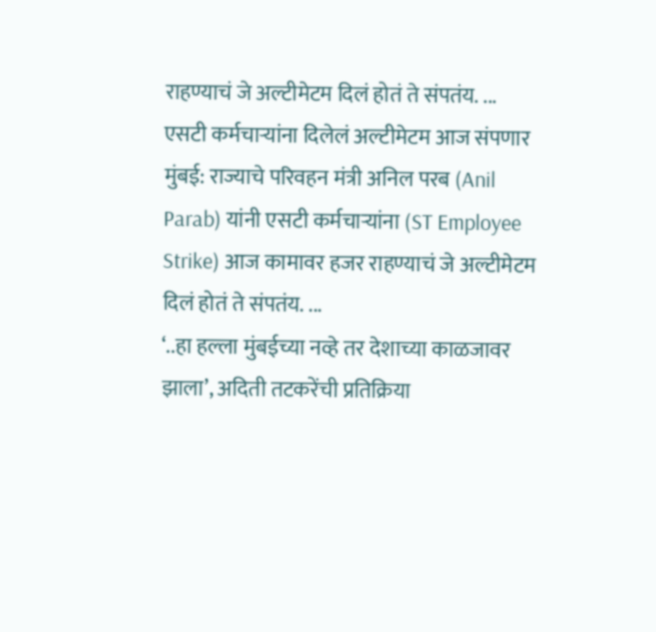राहण्याचं जे अल्टीमेटम दिलं होतं ते संपतंय. ...
एसटी कर्मचाऱ्यांना दिलेलं अल्टीमेटम आज संपणार
मुंबई: राज्याचे परिवहन मंत्री अनिल परब (Anil Parab) यांनी एसटी कर्मचाऱ्यांना (ST Employee Strike) आज कामावर हजर राहण्याचं जे अल्टीमेटम दिलं होतं ते संपतंय. ...
‘..हा हल्ला मुंबईच्या नव्हे तर देशाच्या काळजावर झाला’, अदिती तटकरेंची प्रतिक्रिया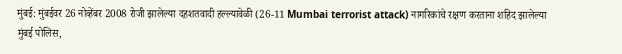मुंबई: मुंबईवर 26 नोव्हेंबर 2008 रोजी झालेल्या दहशतवादी हल्ल्यावेळी (26-11 Mumbai terrorist attack) नागरिकांचे रक्षण करताना शहिद झालेल्या मुंबई पोलिस,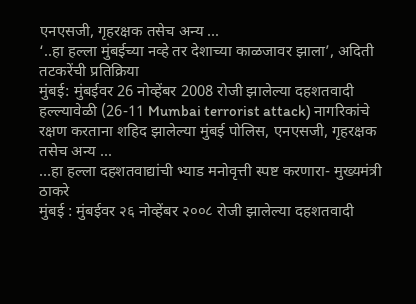एनएसजी, गृहरक्षक तसेच अन्य ...
‘..हा हल्ला मुंबईच्या नव्हे तर देशाच्या काळजावर झाला’, अदिती तटकरेंची प्रतिक्रिया
मुंबई: मुंबईवर 26 नोव्हेंबर 2008 रोजी झालेल्या दहशतवादी हल्ल्यावेळी (26-11 Mumbai terrorist attack) नागरिकांचे रक्षण करताना शहिद झालेल्या मुंबई पोलिस, एनएसजी, गृहरक्षक तसेच अन्य ...
…हा हल्ला दहशतवाद्यांची भ्याड मनोवृत्ती स्पष्ट करणारा- मुख्यमंत्री ठाकरे
मुंबई : मुंबईवर २६ नोव्हेंबर २००८ रोजी झालेल्या दहशतवादी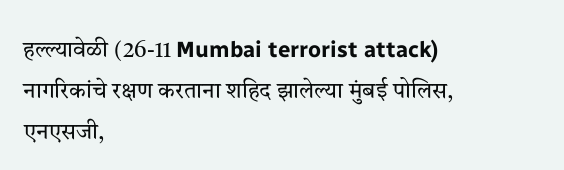हल्ल्यावेळी (26-11 Mumbai terrorist attack) नागरिकांचे रक्षण करताना शहिद झालेल्या मुंबई पोलिस, एनएसजी,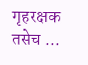गृहरक्षक तसेच ...